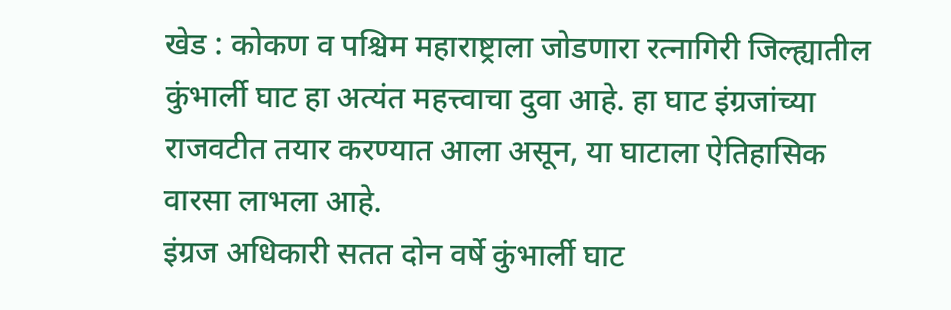खेड : कोकण व पश्चिम महाराष्ट्राला जोडणारा रत्नागिरी जिल्ह्यातील कुंभार्ली घाट हा अत्यंत महत्त्वाचा दुवा आहे. हा घाट इंग्रजांच्या राजवटीत तयार करण्यात आला असून, या घाटाला ऐतिहासिक वारसा लाभला आहे.
इंग्रज अधिकारी सतत दोन वर्षे कुंभार्ली घाट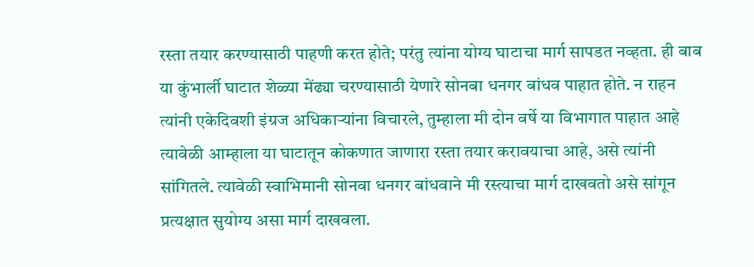रस्ता तयार करण्यासाठी पाहणी करत होते; परंतु त्यांना योग्य घाटाचा मार्ग सापडत नव्हता. ही बाब या कुंभार्ली घाटात शेळ्या मेंढ्या चरण्यासाठी येणारे सोनबा धनगर बांधव पाहात होते. न राहन त्यांनी एकेदिवशी इंग्रज अधिकाऱ्यांना विचारले, तुम्हाला मी दोन वर्षे या विभागात पाहात आहे त्यावेळी आम्हाला या घाटातून कोकणात जाणारा रस्ता तयार करावयाचा आहे, असे त्यांनी सांगितले. त्यावेळी स्वाभिमानी सोनवा धनगर बांधवाने मी रस्त्याचा मार्ग दाखवतो असे सांगून प्रत्यक्षात सुयोग्य असा मार्ग दाखवला.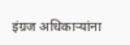इंग्रज अधिकाऱ्यांना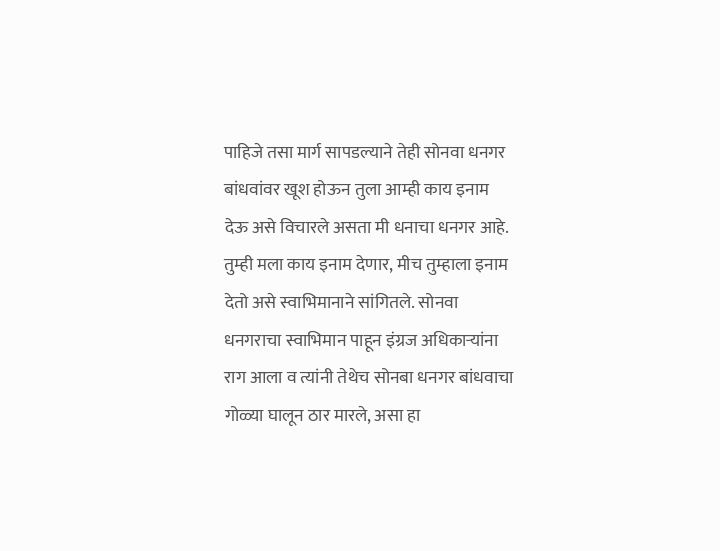पाहिजे तसा मार्ग सापडल्याने तेही सोनवा धनगर बांधवांवर खूश होऊन तुला आम्ही काय इनाम देऊ असे विचारले असता मी धनाचा धनगर आहे. तुम्ही मला काय इनाम देणार, मीच तुम्हाला इनाम देतो असे स्वाभिमानाने सांगितले. सोनवा धनगराचा स्वाभिमान पाहून इंग्रज अधिकाऱ्यांना राग आला व त्यांनी तेथेच सोनबा धनगर बांधवाचा गोळ्या घालून ठार मारले, असा हा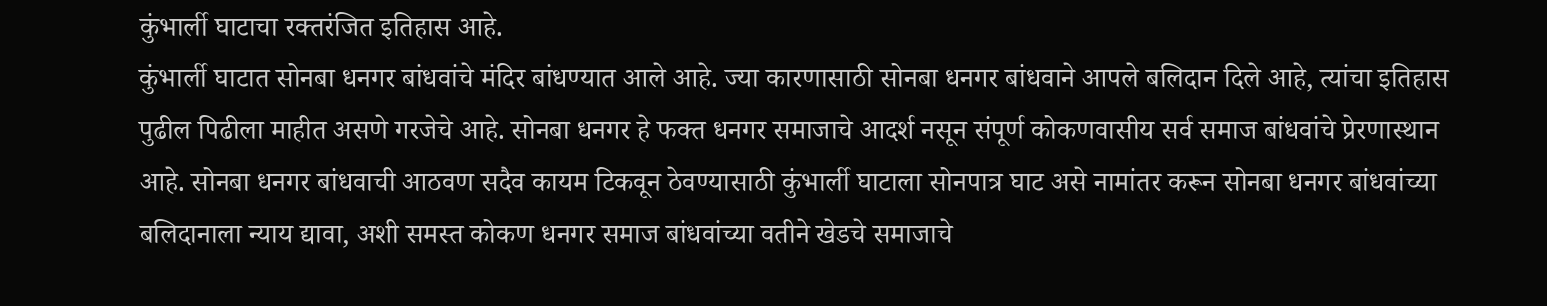कुंभार्ली घाटाचा रक्तरंजित इतिहास आहे.
कुंभार्ली घाटात सोनबा धनगर बांधवांचे मंदिर बांधण्यात आले आहे. ज्या कारणासाठी सोनबा धनगर बांधवाने आपले बलिदान दिले आहे, त्यांचा इतिहास पुढील पिढीला माहीत असणे गरजेचे आहे. सोनबा धनगर हे फक्त धनगर समाजाचे आदर्श नसून संपूर्ण कोकणवासीय सर्व समाज बांधवांचे प्रेरणास्थान आहे. सोनबा धनगर बांधवाची आठवण सदैव कायम टिकवून ठेवण्यासाठी कुंभार्ली घाटाला सोनपात्र घाट असे नामांतर करून सोनबा धनगर बांधवांच्या बलिदानाला न्याय द्यावा, अशी समस्त कोकण धनगर समाज बांधवांच्या वतीने खेडचे समाजाचे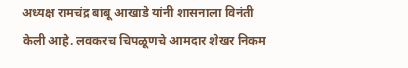अध्यक्ष रामचंद्र बाबू आखाडे यांनी शासनाला विनंती केली आहे. लवकरच चिपळूणचे आमदार शेखर निकम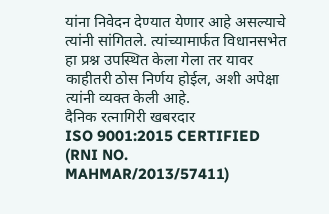यांना निवेदन देण्यात येणार आहे असल्याचे त्यांनी सांगितले. त्यांच्यामार्फत विधानसभेत हा प्रश्न उपस्थित केला गेला तर यावर काहीतरी ठोस निर्णय होईल, अशी अपेक्षा त्यांनी व्यक्त केली आहे.
दैनिक रत्नागिरी खबरदार
ISO 9001:2015 CERTIFIED
(RNI NO. MAHMAR/2013/57411)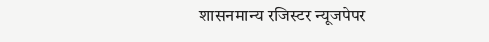शासनमान्य रजिस्टर न्यूजपेपर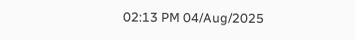02:13 PM 04/Aug/2025